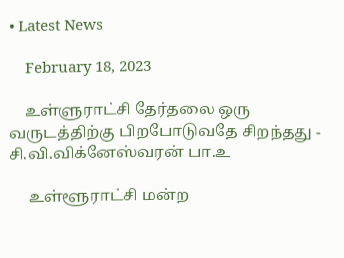• Latest News

    February 18, 2023

    உள்ளுராட்சி தேர்தலை ஒரு வருடத்திற்கு பிறபோடுவதே சிறந்தது - சி.வி.விக்னேஸ்வரன் பா.உ

     உள்ளூராட்சி மன்ற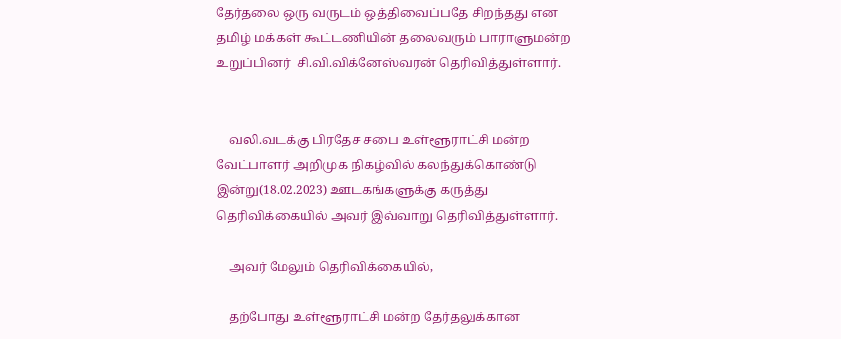தேர்தலை ஒரு வருடம் ஒத்திவைப்பதே சிறந்தது என  தமிழ் மக்கள் கூட்டணியின் தலைவரும் பாராளுமன்ற உறுப்பினர்  சி.வி.விக்னேஸ்வரன் தெரிவித்துள்ளார்.


    வலி.வடக்கு பிரதேச சபை உள்ளூராட்சி மன்ற வேட்பாளர் அறிமுக நிகழ்வில் கலந்துக்கொண்டு இன்று(18.02.2023) ஊடகங்களுக்கு கருத்து தெரிவிக்கையில் அவர் இவ்வாறு தெரிவித்துள்ளார்.

    அவர் மேலும் தெரிவிக்கையில்,

    தற்போது உள்ளூராட்சி மன்ற தேர்தலுக்கான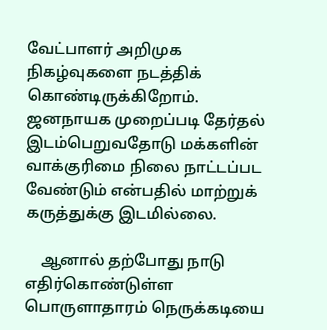வேட்பாளர் அறிமுக நிகழ்வுகளை நடத்திக் கொண்டிருக்கிறோம். ஜனநாயக முறைப்படி தேர்தல் இடம்பெறுவதோடு மக்களின் வாக்குரிமை நிலை நாட்டப்பட வேண்டும் என்பதில் மாற்றுக் கருத்துக்கு இடமில்லை.

    ஆனால் தற்போது நாடு எதிர்கொண்டுள்ள பொருளாதாரம் நெருக்கடியை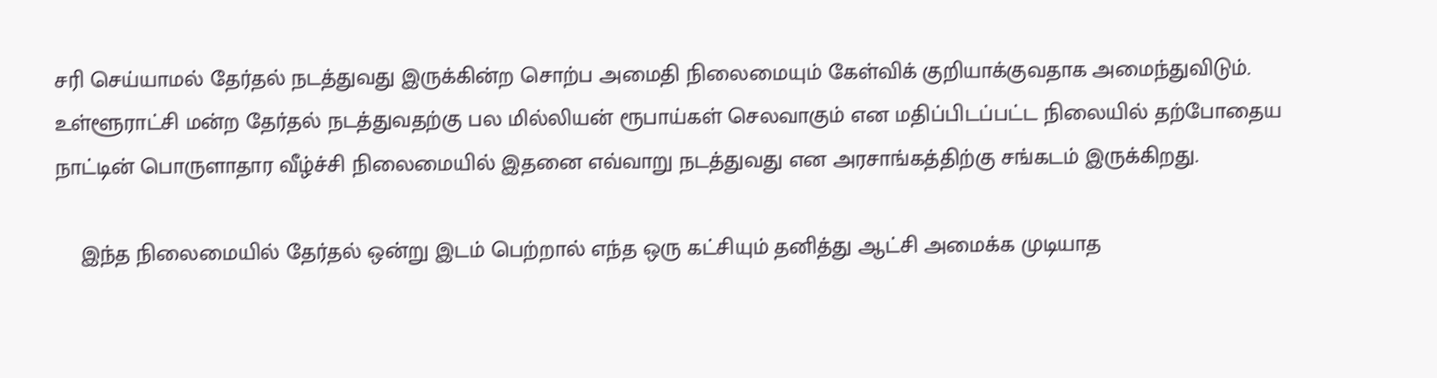சரி செய்யாமல் தேர்தல் நடத்துவது இருக்கின்ற சொற்ப அமைதி நிலைமையும் கேள்விக் குறியாக்குவதாக அமைந்துவிடும். உள்ளூராட்சி மன்ற தேர்தல் நடத்துவதற்கு பல மில்லியன் ரூபாய்கள் செலவாகும் என மதிப்பிடப்பட்ட நிலையில் தற்போதைய நாட்டின் பொருளாதார வீழ்ச்சி நிலைமையில் இதனை எவ்வாறு நடத்துவது என அரசாங்கத்திற்கு சங்கடம் இருக்கிறது.

    இந்த நிலைமையில் தேர்தல் ஒன்று இடம் பெற்றால் எந்த ஒரு கட்சியும் தனித்து ஆட்சி அமைக்க முடியாத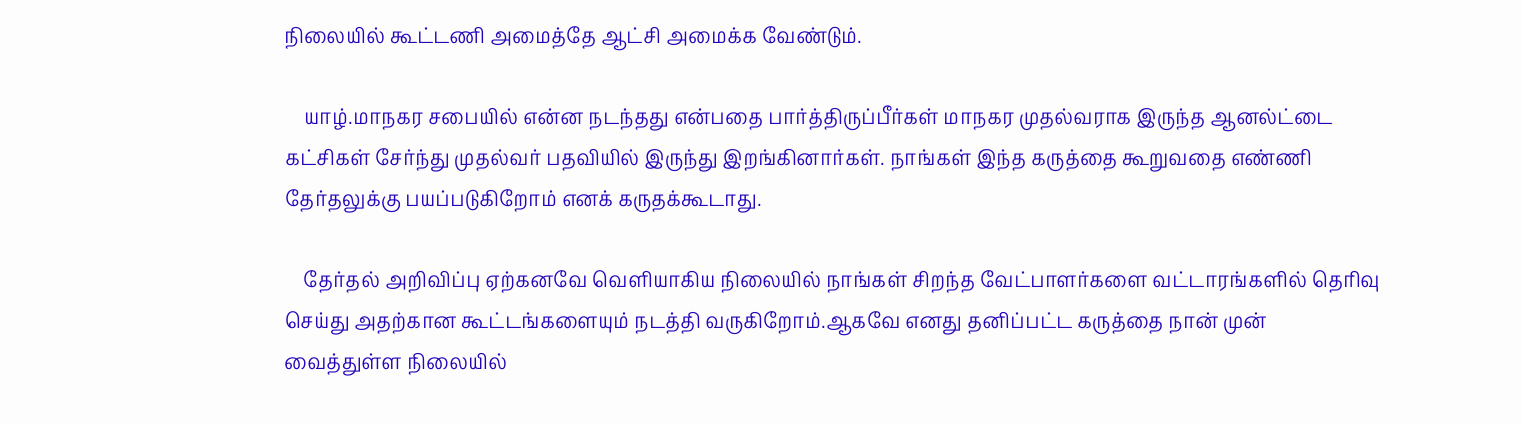நிலையில் கூட்டணி அமைத்தே ஆட்சி அமைக்க வேண்டும்.

    யாழ்.மாநகர சபையில் என்ன நடந்தது என்பதை பார்த்திருப்பீர்கள் மாநகர முதல்வராக இருந்த ஆனல்ட்டை கட்சிகள் சேர்ந்து முதல்வர் பதவியில் இருந்து இறங்கினார்கள். நாங்கள் இந்த கருத்தை கூறுவதை எண்ணி தேர்தலுக்கு பயப்படுகிறோம் எனக் கருதக்கூடாது.

    தேர்தல் அறிவிப்பு ஏற்கனவே வெளியாகிய நிலையில் நாங்கள் சிறந்த வேட்பாளர்களை வட்டாரங்களில் தெரிவு செய்து அதற்கான கூட்டங்களையும் நடத்தி வருகிறோம்.ஆகவே எனது தனிப்பட்ட கருத்தை நான் முன் வைத்துள்ள நிலையில்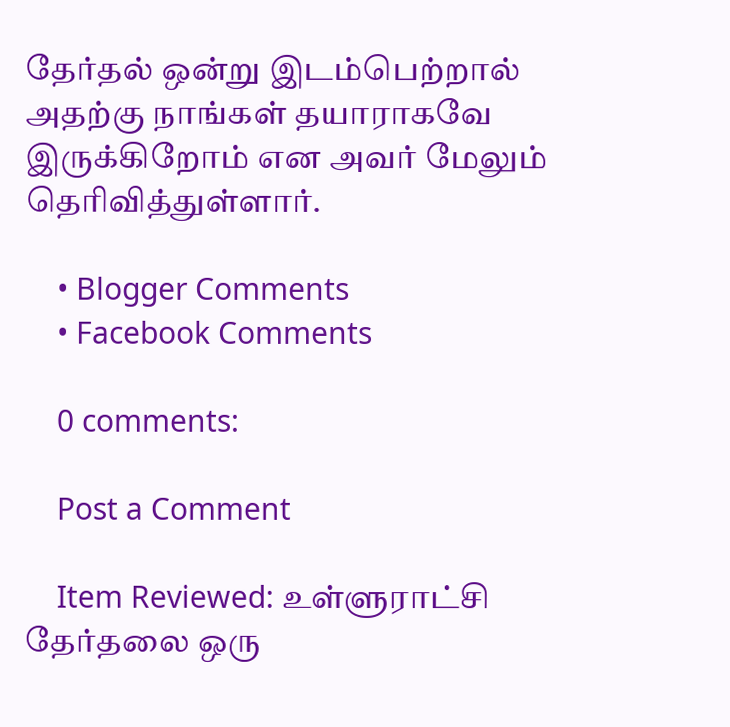தேர்தல் ஒன்று இடம்பெற்றால் அதற்கு நாங்கள் தயாராகவே இருக்கிறோம் என அவர் மேலும் தெரிவித்துள்ளார்.

    • Blogger Comments
    • Facebook Comments

    0 comments:

    Post a Comment

    Item Reviewed: உள்ளுராட்சி தேர்தலை ஒரு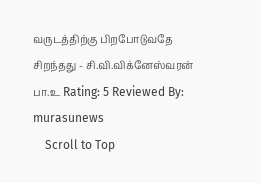வருடத்திற்கு பிறபோடுவதே சிறந்தது - சி.வி.விக்னேஸ்வரன் பா.உ Rating: 5 Reviewed By: murasunews
    Scroll to Top